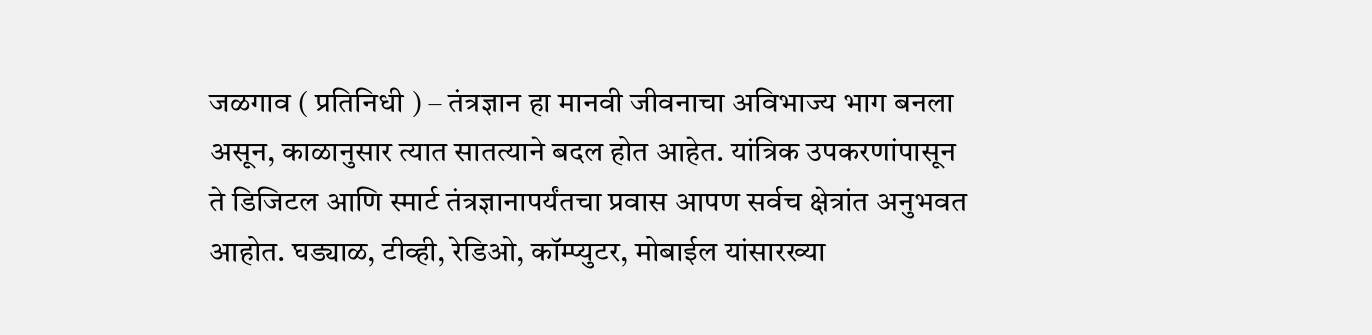जळगाव ( प्रतिनिधी ) – तंत्रज्ञान हा मानवी जीवनाचा अविभाज्य भाग बनला असून, काळानुसार त्यात सातत्याने बदल होत आहेत. यांत्रिक उपकरणांपासून ते डिजिटल आणि स्मार्ट तंत्रज्ञानापर्यंतचा प्रवास आपण सर्वच क्षेत्रांत अनुभवत आहोत. घड्याळ, टीव्ही, रेडिओ, कॉम्प्युटर, मोबाईल यांसारख्या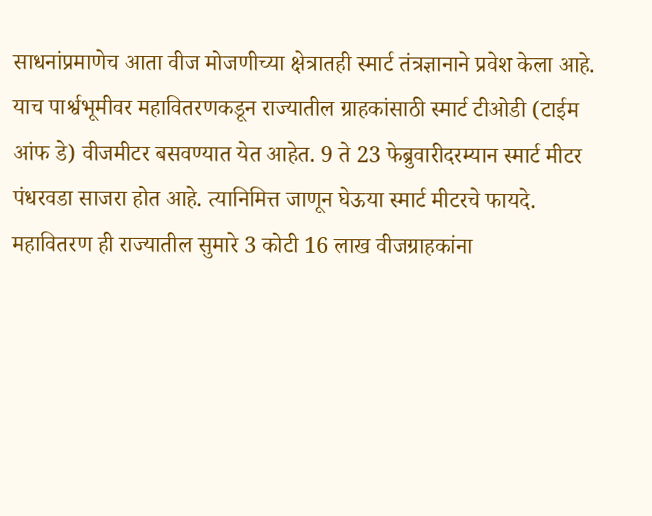साधनांप्रमाणेच आता वीज मोजणीच्या क्षेत्रातही स्मार्ट तंत्रज्ञानाने प्रवेश केला आहे. याच पार्श्वभूमीवर महावितरणकडून राज्यातील ग्राहकांसाठी स्मार्ट टीओडी (टाईम आंफ डे) वीजमीटर बसवण्यात येत आहेत. 9 ते 23 फेब्रुवारीदरम्यान स्मार्ट मीटर पंधरवडा साजरा होत आहे. त्यानिमित्त जाणून घेऊया स्मार्ट मीटरचे फायदे.
महावितरण ही राज्यातील सुमारे 3 कोटी 16 लाख वीजग्राहकांना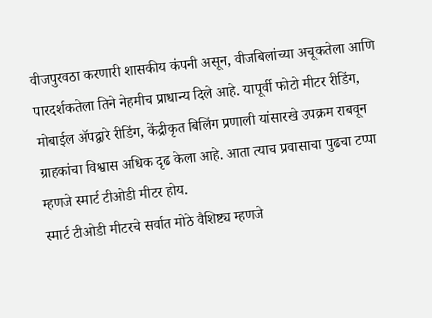वीजपुरवठा करणारी शासकीय कंपनी असून, वीजबिलांच्या अचूकतेला आणि पारदर्शकतेला तिने नेहमीच प्राधान्य दिले आहे. यापूर्वी फोटो मीटर रीडिंग, मोबाईल ॲपद्वारे रीडिंग, केंद्रीकृत बिलिंग प्रणाली यांसारखे उपक्रम राबवून ग्राहकांचा विश्वास अधिक दृढ केला आहे. आता त्याच प्रवासाचा पुढचा टप्पा म्हणजे स्मार्ट टीओडी मीटर होय.
स्मार्ट टीओडी मीटरचे सर्वात मोठे वैशिष्ट्य म्हणजे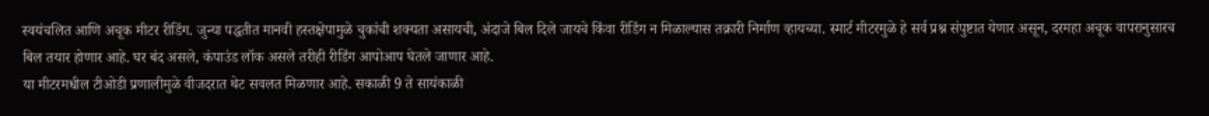स्वयंचलित आणि अचूक मीटर रीडिंग. जुन्या पद्धतीत मानवी हस्तक्षेपामुळे चुकांची शक्यता असायची, अंदाजे बिल दिले जायचे किंवा रीडिंग न मिळाल्यास तक्रारी निर्माण व्हायच्या. स्मार्ट मीटरमुळे हे सर्व प्रश्न संपुष्टात येणार असून, दरमहा अचूक वापरानुसारच बिल तयार होणार आहे. घर बंद असले, कंपाउंड लॉक असले तरीही रीडिंग आपोआप घेतले जाणार आहे.
या मीटरमधील टीओडी प्रणालीमुळे वीजदरात थेट सवलत मिळणार आहे. सकाळी 9 ते सायंकाळी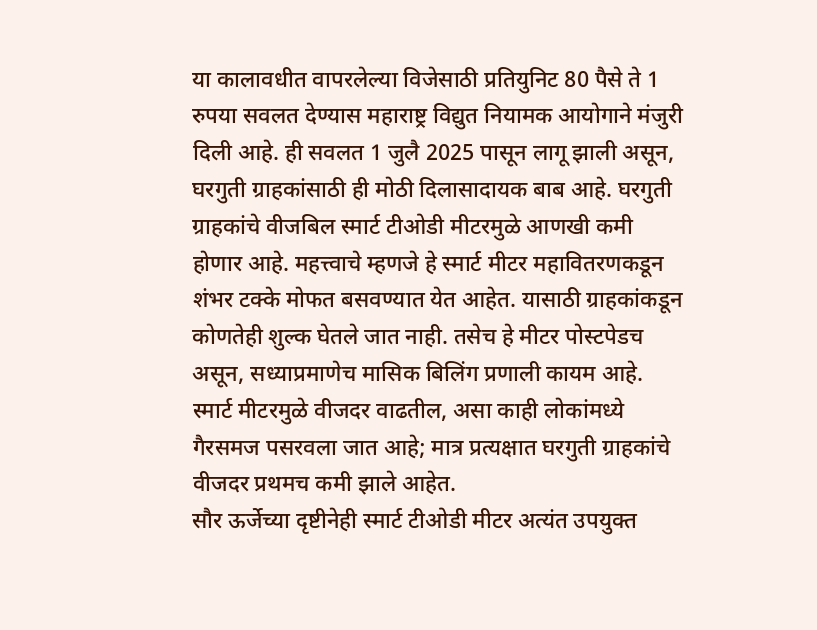या कालावधीत वापरलेल्या विजेसाठी प्रतियुनिट 80 पैसे ते 1 रुपया सवलत देण्यास महाराष्ट्र विद्युत नियामक आयोगाने मंजुरी दिली आहे. ही सवलत 1 जुलै 2025 पासून लागू झाली असून, घरगुती ग्राहकांसाठी ही मोठी दिलासादायक बाब आहे. घरगुती ग्राहकांचे वीजबिल स्मार्ट टीओडी मीटरमुळे आणखी कमी होणार आहे. महत्त्वाचे म्हणजे हे स्मार्ट मीटर महावितरणकडून शंभर टक्के मोफत बसवण्यात येत आहेत. यासाठी ग्राहकांकडून कोणतेही शुल्क घेतले जात नाही. तसेच हे मीटर पोस्टपेडच असून, सध्याप्रमाणेच मासिक बिलिंग प्रणाली कायम आहे. स्मार्ट मीटरमुळे वीजदर वाढतील, असा काही लोकांमध्ये गैरसमज पसरवला जात आहे; मात्र प्रत्यक्षात घरगुती ग्राहकांचे वीजदर प्रथमच कमी झाले आहेत.
सौर ऊर्जेच्या दृष्टीनेही स्मार्ट टीओडी मीटर अत्यंत उपयुक्त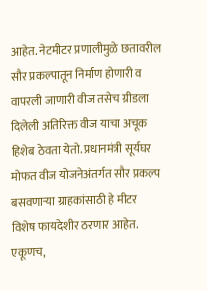आहेत. नेटमीटर प्रणालीमुळे छतावरील सौर प्रकल्पातून निर्माण होणारी व वापरली जाणारी वीज तसेच ग्रीडला दिलेली अतिरिक्त वीज याचा अचूक हिशेब ठेवता येतो. प्रधानमंत्री सूर्यघर मोफत वीज योजनेअंतर्गत सौर प्रकल्प बसवणाऱ्या ग्राहकांसाठी हे मीटर विशेष फायदेशीर ठरणार आहेत.
एकूणच,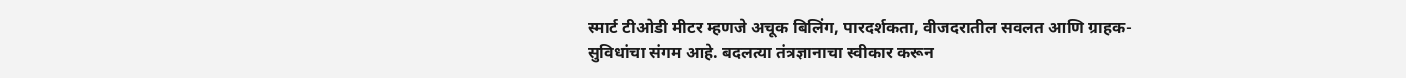स्मार्ट टीओडी मीटर म्हणजे अचूक बिलिंग, पारदर्शकता, वीजदरातील सवलत आणि ग्राहक-सुविधांचा संगम आहे. बदलत्या तंत्रज्ञानाचा स्वीकार करून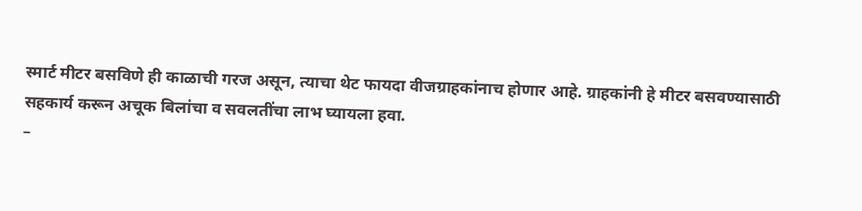स्मार्ट मीटर बसविणे ही काळाची गरज असून, त्याचा थेट फायदा वीजग्राहकांनाच होणार आहे. ग्राहकांनी हे मीटर बसवण्यासाठी सहकार्य करून अचूक बिलांचा व सवलतींचा लाभ घ्यायला हवा.
–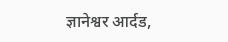ज्ञानेश्वर आर्दड,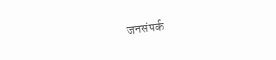जनसंपर्क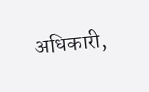अधिकारी,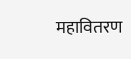महावितरण